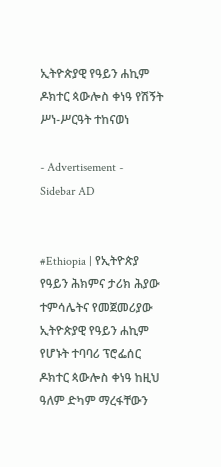ኢትዮጵያዊ የዓይን ሐኪም ዶክተር ጳውሎስ ቀነዓ የሽኝት ሥነ-ሥርዓት ተከናወነ

- Advertisement -
Sidebar AD


#Ethiopia | የኢትዮጵያ የዓይን ሕክምና ታሪክ ሕያው ተምሳሌትና የመጀመሪያው ኢትዮጵያዊ የዓይን ሐኪም የሆኑት ተባባሪ ፕሮፌሰር ዶክተር ጳውሎስ ቀነዓ ከዚህ ዓለም ድካም ማረፋቸውን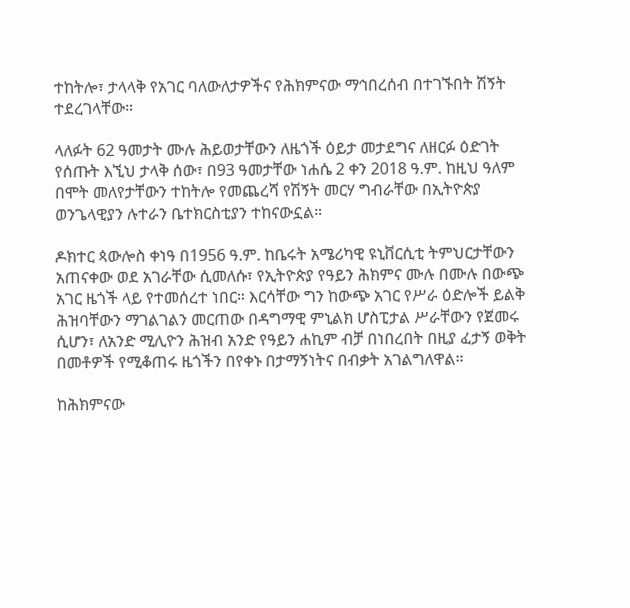ተከትሎ፣ ታላላቅ የአገር ባለውለታዎችና የሕክምናው ማኅበረሰብ በተገኙበት ሽኝት ተደረገላቸው።

ላለፉት 62 ዓመታት ሙሉ ሕይወታቸውን ለዜጎች ዕይታ መታደግና ለዘርፉ ዕድገት የሰጡት እኚህ ታላቅ ሰው፣ በ93 ዓመታቸው ነሐሴ 2 ቀን 2018 ዓ.ም. ከዚህ ዓለም በሞት መለየታቸውን ተከትሎ የመጨረሻ የሽኝት መርሃ ግብራቸው በኢትዮጵያ ወንጌላዊያን ሉተራን ቤተክርስቲያን ተከናውኗል።

ዶክተር ጳውሎስ ቀነዓ በ1956 ዓ.ም. ከቤሩት አሜሪካዊ ዩኒቨርሲቲ ትምህርታቸውን አጠናቀው ወደ አገራቸው ሲመለሱ፣ የኢትዮጵያ የዓይን ሕክምና ሙሉ በሙሉ በውጭ አገር ዜጎች ላይ የተመሰረተ ነበር። እርሳቸው ግን ከውጭ አገር የሥራ ዕድሎች ይልቅ ሕዝባቸውን ማገልገልን መርጠው በዳግማዊ ምኒልክ ሆስፒታል ሥራቸውን የጀመሩ ሲሆን፣ ለአንድ ሚሊዮን ሕዝብ አንድ የዓይን ሐኪም ብቻ በነበረበት በዚያ ፈታኝ ወቅት በመቶዎች የሚቆጠሩ ዜጎችን በየቀኑ በታማኝነትና በብቃት አገልግለዋል።

ከሕክምናው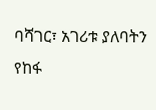ባሻገር፣ አገሪቱ ያለባትን የከፋ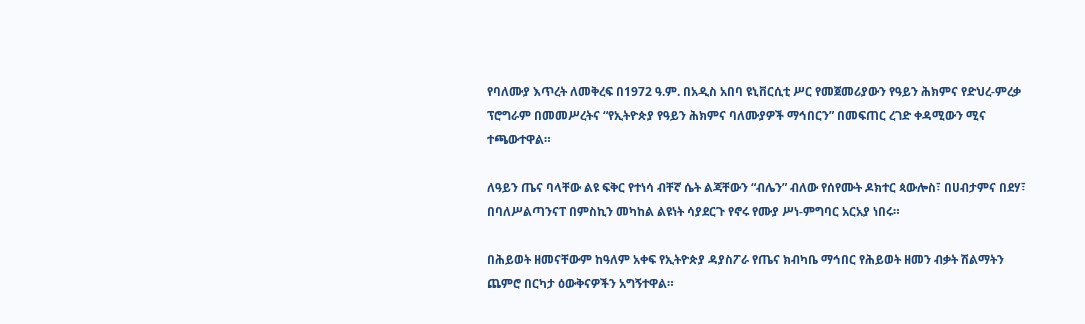የባለሙያ እጥረት ለመቅረፍ በ1972 ዓ.ም. በአዲስ አበባ ዩኒቨርሲቲ ሥር የመጀመሪያውን የዓይን ሕክምና የድህረ-ምረቃ ፕሮግራም በመመሥረትና “የኢትዮጵያ የዓይን ሕክምና ባለሙያዎች ማኅበርን” በመፍጠር ረገድ ቀዳሚውን ሚና ተጫውተዋል።

ለዓይን ጤና ባላቸው ልዩ ፍቅር የተነሳ ብቸኛ ሴት ልጃቸውን “ብሌን” ብለው የሰየሙት ዶክተር ጳውሎስ፣ በሀብታምና በደሃ፣ በባለሥልጣንናፐ በምስኪን መካከል ልዩነት ሳያደርጉ የኖሩ የሙያ ሥነ-ምግባር አርአያ ነበሩ።

በሕይወት ዘመናቸውም ከዓለም አቀፍ የኢትዮጵያ ዳያስፖራ የጤና ክብካቤ ማኅበር የሕይወት ዘመን ብቃት ሽልማትን ጨምሮ በርካታ ዕውቅናዎችን አግኝተዋል።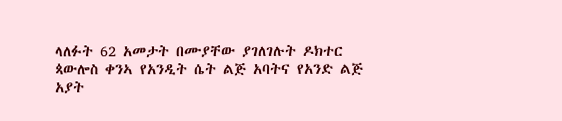ላለፉት 62 አመታት በሙያቸው ያገለገሉት ዶክተር ጳውሎስ ቀንኣ የአንዲት ሴት ልጅ አባትና የአንድ ልጅ አያት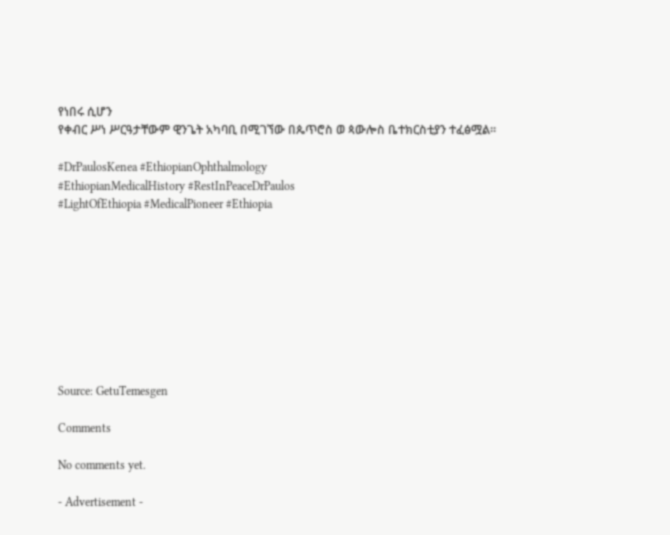የነበሩ ሲሆን
የቀብር ሥነ ሥርዓታቸውም ዊንጌት አካባቢ በሚገኘው በጴጥሮስ ወ ጳውሎስ ቤተክርስቲያን ተፈፅሟል።

#DrPaulosKenea #EthiopianOphthalmology
#EthiopianMedicalHistory #RestInPeaceDrPaulos
#LightOfEthiopia #MedicalPioneer #Ethiopia









Source: GetuTemesgen

Comments

No comments yet.

- Advertisement -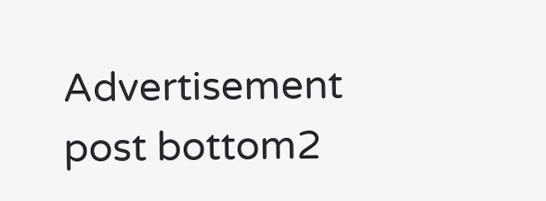Advertisement post bottom2